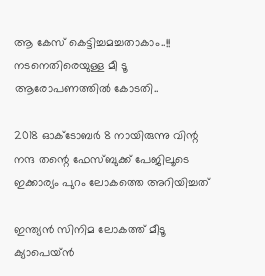ആ കേസ് കെട്ടിച്ചമച്ചതാകാം..!! നടനെതിരെയുള്ള മീ ടൂ ആരോപണത്തിൽ കോടതി..

2018 ഓക്ടോബർ 8 നായിരുന്നു വിന്റ നന്ദ തന്റെ ഫേസ്ബുക്ക് പേജിലൂടെ ഇക്കാര്യം പുറം ലോകത്തെ അറിയിച്ചത്

ഇന്ത്യൻ സിനിമ ലോകത്ത് മീടൂ ക്യാപെയ്ൻ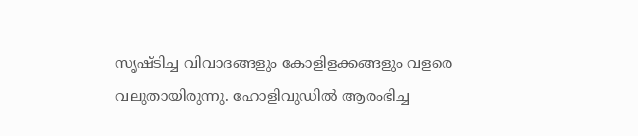സൃഷ്ടിച്ച വിവാദങ്ങളും കോളിളക്കങ്ങളും വളരെ വലുതായിരുന്നു. ഹോളിവുഡിൽ ആരംഭിച്ച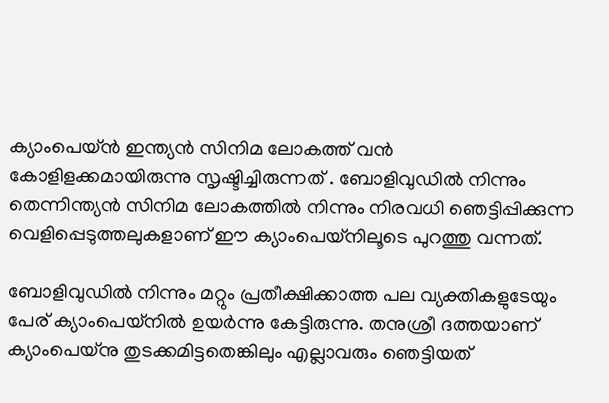ക്യാംപെയ്ൻ ഇന്ത്യൻ സിനിമ ലോകത്ത് വൻ കോളിളക്കമായിരുന്നു സൃഷ്ടിച്ചിരുന്നത് . ബോളിവുഡിൽ നിന്നും തെന്നിന്ത്യൻ സിനിമ ലോകത്തിൽ നിന്നും നിരവധി ഞെട്ടിപ്പിക്കുന്ന വെളിപ്പെടുത്തലുകളാണ് ഈ ക്യാംപെയ്നിലൂടെ പുറത്തു വന്നത്.

ബോളിവുഡിൽ നിന്നും മറ്റും പ്രതീക്ഷിക്കാത്ത പല വ്യക്തികളുടേയും പേര് ക്യാംപെയ്നിൽ ഉയർന്നു കേട്ടിരുന്നു. തനുശ്രീ ദത്തയാണ് ക്യാംപെയ്നു തുടക്കമിട്ടതെങ്കിലും എല്ലാവരും ഞെട്ടിയത്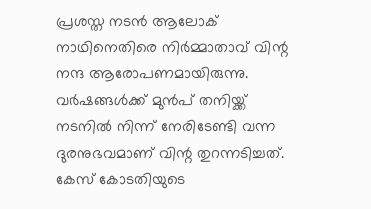പ്രശസ്ത നടൻ ആലോക് നാഥിനെതിരെ നിർമ്മാതാവ് വിന്റ നന്ദ ആരോപണമായിരുന്നു. വർഷങ്ങൾക്ക് മുൻപ് തനിയ്ക്ക് നടനിൽ നിന്ന് നേരിടേണ്ടി വന്ന ദുരനുഭവമാണ് വിന്റ തുറന്നടിച്ചത്. കേസ് കോടതിയുടെ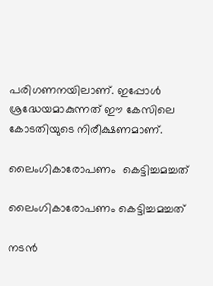പരിഗണനയിലാണ്. ഇപ്പോൾ ശ്രദ്ധേയമാകുന്നത് ഈ കേസിലെ കോടതിയുടെ നിരീക്ഷണമാണ്.

ലൈംഗികാരോപണം  കെട്ടിച്ചമച്ചത്

ലൈംഗികാരോപണം കെട്ടിച്ചമച്ചത്

നടൻ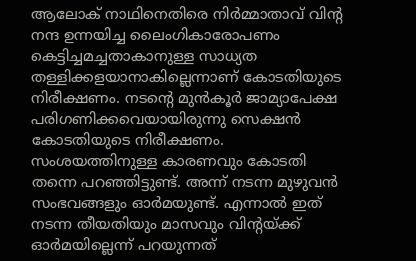ആലോക് നാഥിനെതിരെ നിർമ്മാതാവ് വിന്റ നന്ദ ഉന്നയിച്ച ലൈംഗികാരോപണം കെട്ടിച്ചമച്ചതാകാനുള്ള സാധ്യത തള്ളിക്കളയാനാകില്ലെന്നാണ് കോടതിയുടെ നിരീക്ഷണം. നടന്റെ മുൻകൂർ ജാമ്യാപേക്ഷ പരിഗണിക്കവെയായിരുന്നു സെക്ഷൻ കോടതിയുടെ നിരീക്ഷണം. സംശയത്തിനുള്ള കാരണവും കോടതി തന്നെ പറഞ്ഞിട്ടുണ്ട്. അന്ന് നടന്ന മുഴുവൻ സംഭവങ്ങളും ഓർമയുണ്ട്. എന്നാൽ ഇത് നടന്ന തീയതിയും മാസവും വിന്റയ്ക്ക് ഓർമയില്ലെന്ന് പറയുന്നത്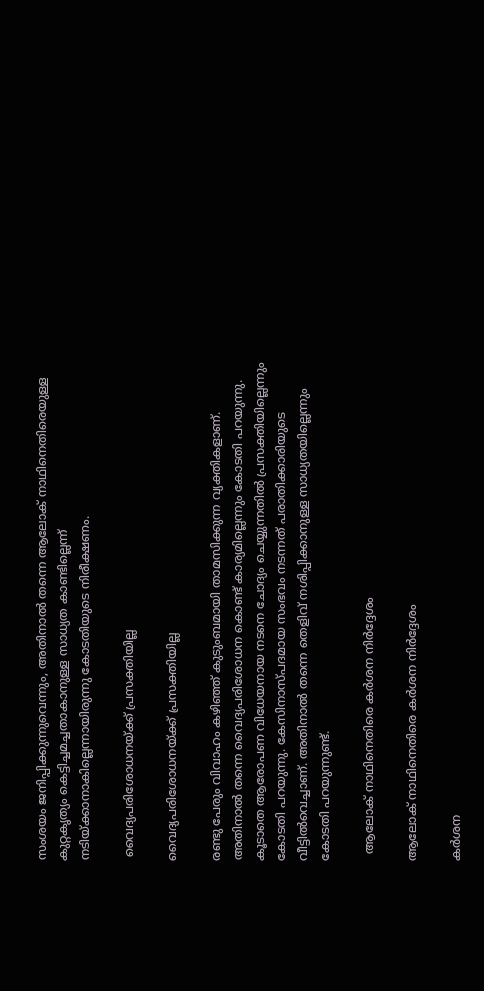സംശയം ജനിപ്പിക്കുന്നുവെന്നും, അതിനാൽ തന്നെ ആലോക് നാഥിനെതിരെയുള്ള കുറ്റകൃത്യം കെട്ടിച്ചമച്ചതാകാനുള്ള സാധ്യത കാണ്ടില്ലെന്ന് നടിയ്ക്കാനാകില്ലെന്നായിരുന്നു കോടതിയുടെ നിരീക്ഷണം.

 വൈദ്യപരിശോധനയ്ക്ക് പ്രസക്തിയില്ല

വൈദ്യപരിശോധനയ്ക്ക് പ്രസക്തിയില്ല

രണ്ടു പേരും വിവാഹം കഴിഞ്ഞ് കുടുംബമായി താമസിക്കുന്ന വ്യക്തികളാണ്. അതിനാൽ തന്നെ വൈദ്യപരിശോധന കൊണ്ട് കാര്യമില്ലെന്നും കോടതി പറയുന്നു. കൂടാതെ ആരോപണ വിധേയനായ നടനെ ചോദ്യം ചെയ്യുന്നതിൽ പ്രസക്തിയില്ലെന്നും കോടതി പറയുന്നു. കേസിനാസ്പദമായ സംഭവം നടന്നത് പരാതിക്കാരിയുടെ വീട്ടിൽവെച്ചാണ്. അതിനാൽ തന്നെ തെളിവ് നശിപ്പിക്കാനുള്ള സാധ്യതയില്ലെന്നും കോടതി പറയുന്നുണ്ട്.

  ആലോക് നാഥിനെതിരെ കർശന നിർദ്ദേശം

ആലോക് നാഥിനെതിരെ കർശന നിർദ്ദേശം

കർശന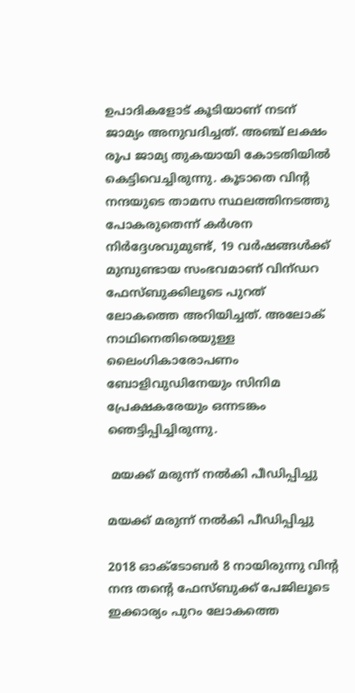ഉപാദികളോട് കൂടിയാണ് നടന് ജാമ്യം അനുവദിച്ചത്. അ‍ഞ്ച് ലക്ഷം രൂപ ജാമ്യ തുകയായി കോടതിയിൽ കെട്ടിവെച്ചിരുന്നു. കൂടാതെ വിന്റ നന്ദയുടെ താമസ സ്ഥലത്തിനടത്തു പോകരുതെന്ന് കർശന നിർദ്ദേശവുമുണ്ട്, 19 വർഷങ്ങൾക്ക് മുമ്പുണ്ടായ സംഭവമാണ് വിന്ഡറ ഫേസ്ബുക്കിലൂടെ പുറത് ലോകത്തെ അറിയിച്ചത്. അലോക് നാഥിനെതിരെയുള്ള ലൈംഗികാരോപണം ബോളിവുഡിനേയും സിനിമ പ്രേക്ഷകരേയും ഒന്നടങ്കം ഞെട്ടിപ്പിച്ചിരുന്നു.

 മയക്ക് മരുന്ന് നൽകി പീഡിപ്പിച്ചു

മയക്ക് മരുന്ന് നൽകി പീഡിപ്പിച്ചു

2018 ഓക്ടോബർ 8 നായിരുന്നു വിന്റ നന്ദ തന്റെ ഫേസ്ബുക്ക് പേജിലൂടെ ഇക്കാര്യം പുറം ലോകത്തെ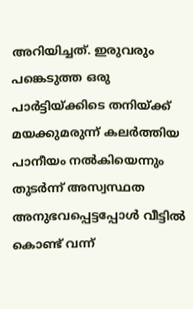അറിയിച്ചത്. ഇരുവരും പങ്കെടുത്ത ഒരു പാർട്ടിയ്ക്കിടെ തനിയ്ക്ക് മയക്കുമരുന്ന് കലർത്തിയ പാനീയം നൽകിയെന്നും തുടർന്ന് അസ്വസ്ഥത അനുഭവപ്പെട്ടപ്പോൾ വീട്ടിൽ കൊണ്ട് വന്ന്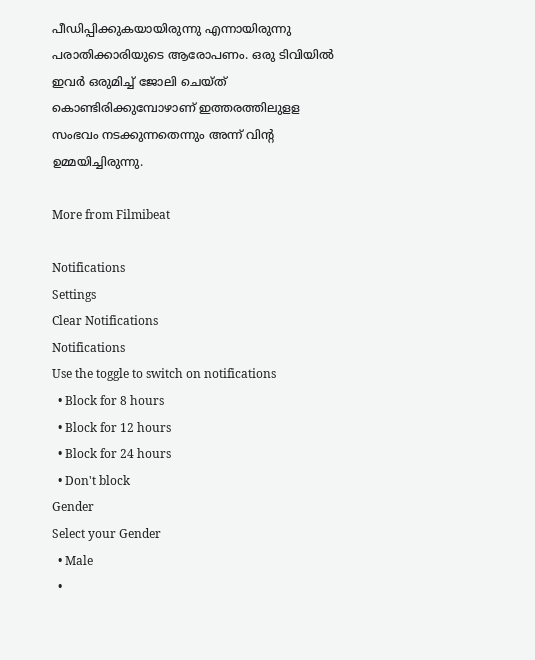പീഡിപ്പിക്കുകയായിരുന്നു എന്നായിരുന്നു പരാതിക്കാരിയുടെ ആരോപണം. ഒരു ടിവിയിൽ ഇവർ ഒരുമിച്ച് ജോലി ചെയ്ത് കൊണ്ടിരിക്കുമ്പോഴാണ് ഇത്തരത്തിലുളള സംഭവം നടക്കുന്നതെന്നും അന്ന് വിന്റ ഉമ്മയിച്ചിരുന്നു.

More from Filmibeat

Notifications
Settings
Clear Notifications
Notifications
Use the toggle to switch on notifications
  • Block for 8 hours
  • Block for 12 hours
  • Block for 24 hours
  • Don't block
Gender
Select your Gender
  • Male
  •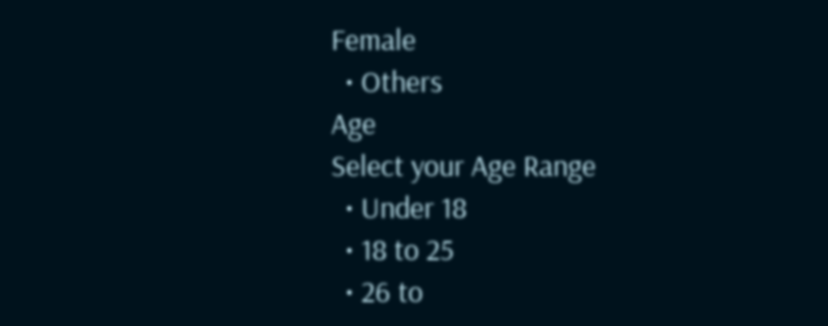Female
  • Others
Age
Select your Age Range
  • Under 18
  • 18 to 25
  • 26 to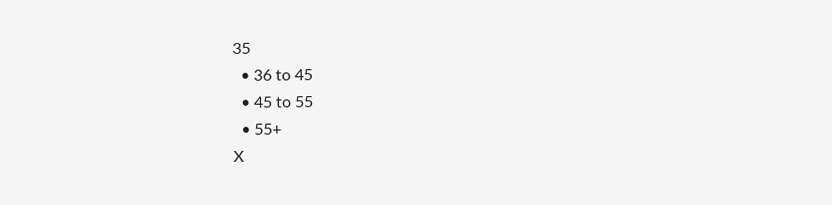35
  • 36 to 45
  • 45 to 55
  • 55+
X